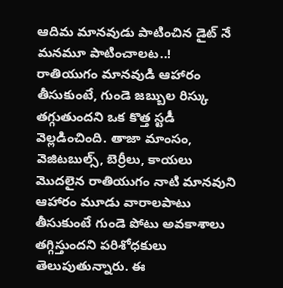ఆదిమ మానవుడు పాటించిన డైట్ నే మనమూ పాటించాలట..!
రాతియుగం మానవుడి ఆహారం తీసుకుంటే, గుండె జబ్బుల రిస్కు తగ్గుతుందని ఒక కొత్త స్టడీ వెల్లడించింది. తాజా మాంసం, వెజిటబుల్స్, బెర్రీలు, కాయలు మొదలైన రాతియుగం నాటి మానవుని ఆహారం మూడు వారాలపాటు తీసుకుంటే గుండె పోటు అవకాశాలు తగ్గిస్తుందని పరిశోధకులు తెలుపుతున్నారు. ఈ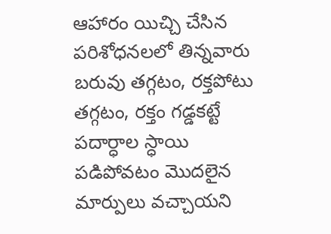ఆహారం యిచ్చి చేసిన పరిశోధనలలో తిన్నవారు బరువు తగ్గటం, రక్తపోటు తగ్గటం, రక్తం గడ్డకట్టే పదార్ధాల స్ధాయి పడిపోవటం మొదలైన మార్పులు వచ్చాయని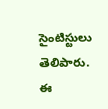సైంటిస్టులు తెలిపారు. ఈ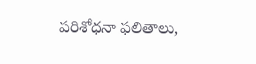పరిశోధనా ఫలితాలు,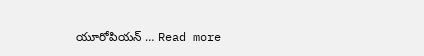యూరోపియన్ … Read more